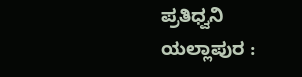ಪ್ರತಿಧ್ವನಿ ಯಲ್ಲಾಪುರ :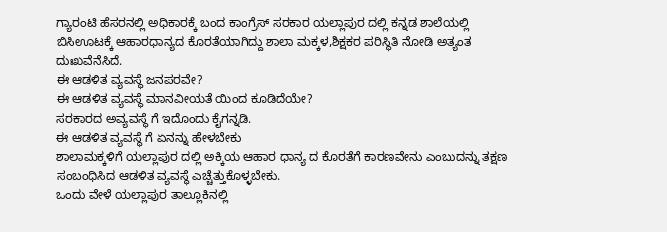ಗ್ಯಾರಂಟಿ ಹೆಸರನಲ್ಲಿ ಅಧಿಕಾರಕ್ಕೆ ಬಂದ ಕಾಂಗ್ರೆಸ್ ಸರಕಾರ ಯಲ್ಲಾಪುರ ದಲ್ಲಿ ಕನ್ನಡ ಶಾಲೆಯಲ್ಲಿ ಬಿಸಿಊಟಕ್ಕೆ ಆಹಾರಧಾನ್ಯದ ಕೊರತೆಯಾಗಿದ್ದು ಶಾಲಾ ಮಕ್ಕಳ,ಶಿಕ್ಷಕರ ಪರಿಸ್ಥಿತಿ ನೋಡಿ ಅತ್ಯಂತ ದುಃಖವೆನೆಸಿದೆ.
ಈ ಆಡಳಿತ ವ್ಯವಸ್ಥೆ ಜನಪರವೇ?
ಈ ಆಡಳಿತ ವ್ಯವಸ್ಥೆ ಮಾನವೀಯತೆ ಯಿಂದ ಕೂಡಿದೆಯೇ?
ಸರಕಾರದ ಅವ್ಯವಸ್ಥೆ ಗೆ ಇದೊಂದು ಕೈಗನ್ನಡಿ.
ಈ ಆಡಳಿತ ವ್ಯವಸ್ಥೆ ಗೆ ಏನನ್ನು ಹೇಳಬೇಕು
ಶಾಲಾಮಕ್ಕಳಿಗೆ ಯಲ್ಲಾಪುರ ದಲ್ಲಿ ಅಕ್ಕಿಯ ಆಹಾರ ಧಾನ್ಯ ದ ಕೊರತೆಗೆ ಕಾರಣವೇನು ಎಂಬುದನ್ನು ತಕ್ಷಣ ಸಂಬಂಧಿಸಿದ ಆಡಳಿತ ವ್ಯವಸ್ಥೆ ಎಚ್ಚೆತ್ತುಕೊಳ್ಳಬೇಕು.
ಒಂದು ವೇಳೆ ಯಲ್ಲಾಪುರ ತಾಲ್ಲೂಕಿನಲ್ಲಿ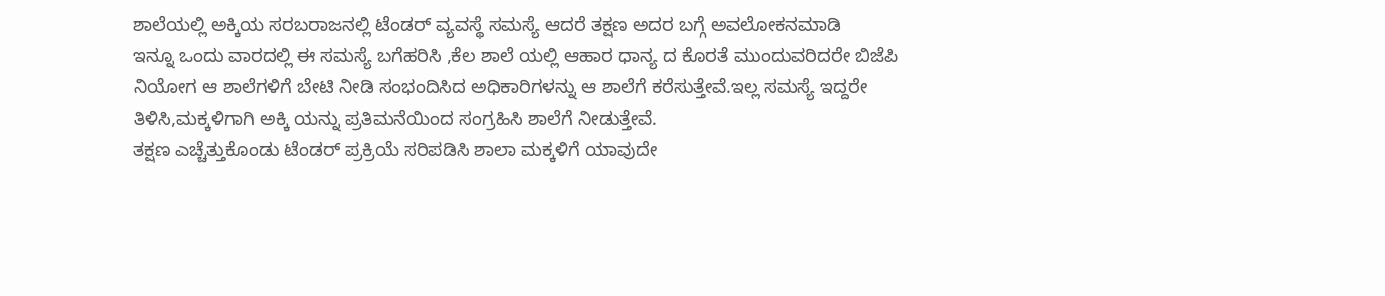ಶಾಲೆಯಲ್ಲಿ ಅಕ್ಕಿಯ ಸರಬರಾಜನಲ್ಲಿ ಟೆಂಡರ್ ವ್ಯವಸ್ಥೆ ಸಮಸ್ಯೆ ಆದರೆ ತಕ್ಷಣ ಅದರ ಬಗ್ಗೆ ಅವಲೋಕನಮಾಡಿ
ಇನ್ನೂ ಒಂದು ವಾರದಲ್ಲಿ ಈ ಸಮಸ್ಯೆ ಬಗೆಹರಿಸಿ ,ಕೆಲ ಶಾಲೆ ಯಲ್ಲಿ ಆಹಾರ ಧಾನ್ಯ ದ ಕೊರತೆ ಮುಂದುವರಿದರೇ ಬಿಜೆಪಿ ನಿಯೋಗ ಆ ಶಾಲೆಗಳಿಗೆ ಬೇಟಿ ನೀಡಿ ಸಂಭಂದಿಸಿದ ಅಧಿಕಾರಿಗಳನ್ನು ಆ ಶಾಲೆಗೆ ಕರೆಸುತ್ತೇವೆ.ಇಲ್ಲ ಸಮಸ್ಯೆ ಇದ್ದರೇ ತಿಳಿಸಿ,ಮಕ್ಕಳಿಗಾಗಿ ಅಕ್ಕಿ ಯನ್ನು ಪ್ರತಿಮನೆಯಿಂದ ಸಂಗ್ರಹಿಸಿ ಶಾಲೆಗೆ ನೀಡುತ್ತೇವೆ.
ತಕ್ಷಣ ಎಚ್ಚೆತ್ತುಕೊಂಡು ಟೆಂಡರ್ ಪ್ರಕ್ರಿಯೆ ಸರಿಪಡಿಸಿ ಶಾಲಾ ಮಕ್ಕಳಿಗೆ ಯಾವುದೇ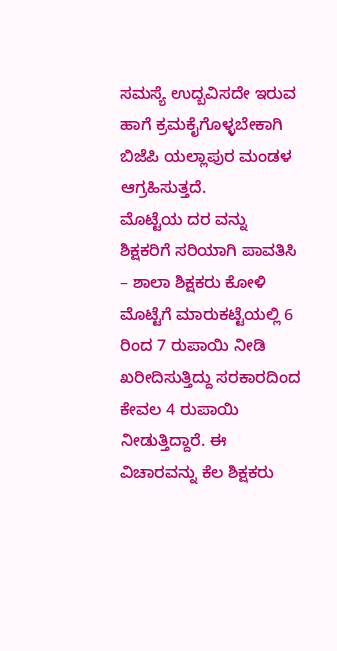ಸಮಸ್ಯೆ ಉದ್ಬವಿಸದೇ ಇರುವ ಹಾಗೆ ಕ್ರಮಕೈಗೊಳ್ಳಬೇಕಾಗಿ ಬಿಜೆಪಿ ಯಲ್ಲಾಪುರ ಮಂಡಳ ಆಗ್ರಹಿಸುತ್ತದೆ.
ಮೊಟ್ಟೆಯ ದರ ವನ್ನು ಶಿಕ್ಷಕರಿಗೆ ಸರಿಯಾಗಿ ಪಾವತಿಸಿ – ಶಾಲಾ ಶಿಕ್ಷಕರು ಕೋಳಿ ಮೊಟ್ಟೆಗೆ ಮಾರುಕಟ್ಟೆಯಲ್ಲಿ 6 ರಿಂದ 7 ರುಪಾಯಿ ನೀಡಿ ಖರೀದಿಸುತ್ತಿದ್ದು ಸರಕಾರದಿಂದ ಕೇವಲ 4 ರುಪಾಯಿ ನೀಡುತ್ತಿದ್ದಾರೆ. ಈ ವಿಚಾರವನ್ನು ಕೆಲ ಶಿಕ್ಷಕರು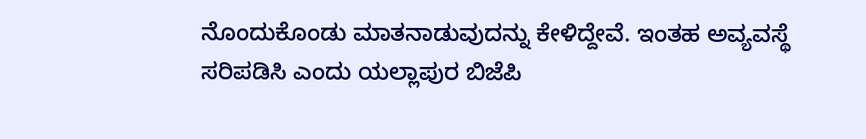ನೊಂದುಕೊಂಡು ಮಾತನಾಡುವುದನ್ನು ಕೇಳಿದ್ದೇವೆ. ಇಂತಹ ಅವ್ಯವಸ್ಥೆ ಸರಿಪಡಿಸಿ ಎಂದು ಯಲ್ಲಾಪುರ ಬಿಜೆಪಿ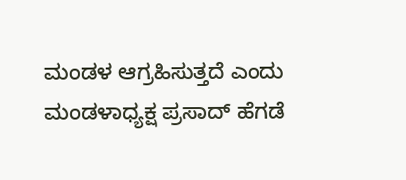ಮಂಡಳ ಆಗ್ರಹಿಸುತ್ತದೆ ಎಂದು ಮಂಡಳಾಧ್ಯಕ್ಷ ಪ್ರಸಾದ್ ಹೆಗಡೆ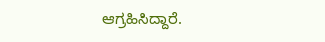ಆಗ್ರಹಿಸಿದ್ದಾರೆ.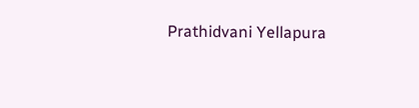Prathidvani Yellapura